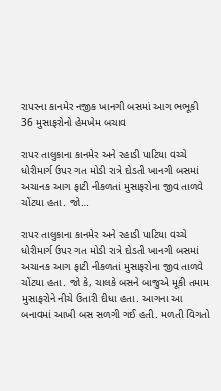રાપરના કાનમેર નજીક ખાનગી બસમાં આગ ભભૂકી 36 મુસાફરોનો હેમખેમ બચાવ

રાપર તાલુકાના કાનમેર અને રહાડી પાટિયા વચ્ચે ધોરીમાર્ગ ઉપર ગત મોડી રાત્રે દોડતી ખાનગી બસમાં અચાનક આગ ફાટી નીકળતાં મુસાફરોના જીવ તાળવે ચોંટયા હતા. જો…

રાપર તાલુકાના કાનમેર અને રહાડી પાટિયા વચ્ચે ધોરીમાર્ગ ઉપર ગત મોડી રાત્રે દોડતી ખાનગી બસમાં અચાનક આગ ફાટી નીકળતાં મુસાફરોના જીવ તાળવે ચોંટયા હતા. જો કે, ચાલકે બસને બાજુએ મૂકી તમામ મુસાફરોને નીચે ઉતારી દીધા હતા. આગના આ બનાવમાં આખી બસ સળગી ગઈ હતી. મળતી વિગતો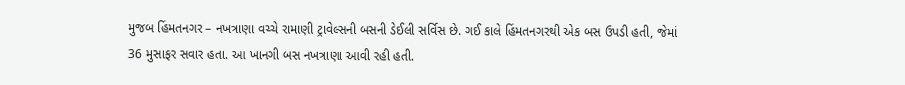મુજબ હિંમતનગર – નખત્રાણા વચ્ચે રામાણી ટ્રાવેલ્સની બસની ડેઈલી સર્વિસ છે. ગઈ કાલે હિંમતનગરથી એક બસ ઉપડી હતી, જેમાં 36 મુસાફર સવાર હતા. આ ખાનગી બસ નખત્રાણા આવી રહી હતી.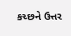કચ્છને ઉત્તર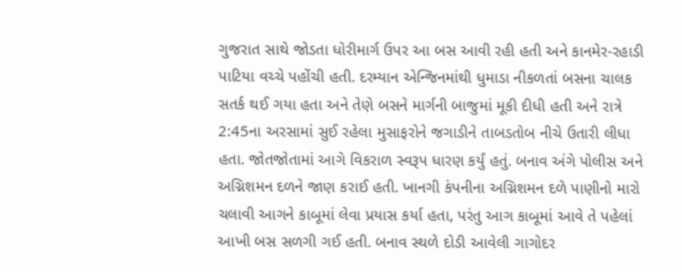ગુજરાત સાથે જોડતા ધોરીમાર્ગ ઉપર આ બસ આવી રહી હતી અને કાનમેર-રહાડી પાટિયા વચ્ચે પહોંચી હતી. દરમ્યાન એન્જિનમાંથી ધુમાડા નીકળતાં બસના ચાલક સતર્ક થઈ ગયા હતા અને તેણે બસને માર્ગની બાજુમાં મૂકી દીધી હતી અને રાત્રે 2:45ના અરસામાં સુઈ રહેલા મુસાફરોને જગાડીને તાબડતોબ નીચે ઉતારી લીધા હતા. જોતજોતામાં આગે વિકરાળ સ્વરૂપ ધારણ કર્યું હતું. બનાવ અંગે પોલીસ અને અગ્નિશમન દળને જાણ કરાઈ હતી. ખાનગી કંપનીના અગ્નિશમન દળે પાણીનો મારો ચલાવી આગને કાબૂમાં લેવા પ્રયાસ કર્યા હતા, પરંતુ આગ કાબૂમાં આવે તે પહેલાં આખી બસ સળગી ગઈ હતી. બનાવ સ્થળે દોડી આવેલી ગાગોદર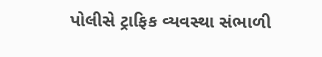પોલીસે ટ્રાફિક વ્યવસ્થા સંભાળી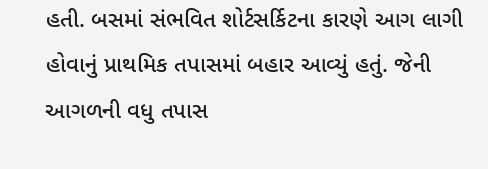હતી. બસમાં સંભવિત શોર્ટસર્કિટના કારણે આગ લાગી હોવાનું પ્રાથમિક તપાસમાં બહાર આવ્યું હતું. જેની આગળની વધુ તપાસ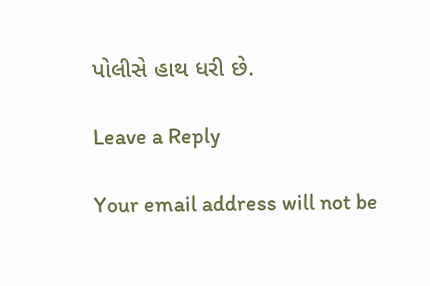પોલીસે હાથ ધરી છે.

Leave a Reply

Your email address will not be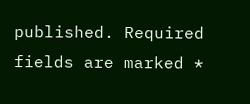published. Required fields are marked *